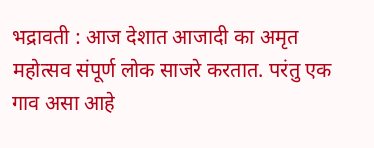भद्रावती : आज देशात आजादी का अमृत महोत्सव संपूर्ण लोक साजरे करतात. परंतु एक गाव असा आहे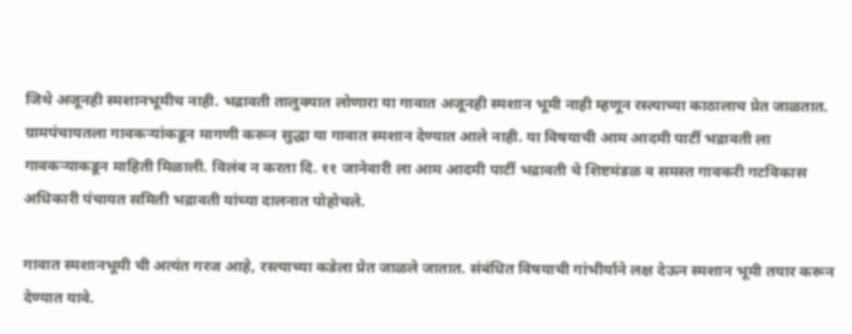जिथे अजूनही स्मशानभूमीच नाही. भद्रावती तालुक्यात लोणारा या गावात अजूनही स्मशान भूमी नाही म्हणून रस्त्याच्या काठालाच प्रेत जाळतात. ग्रामपंचायतला गावकऱ्यांकडून मागणी करून सुद्धा या गावात स्मशान देण्यात आले नाही. या विषयाची आम आदमी पार्टी भद्रावती ला गावकऱ्याकडून माहिती मिळाली. विलंब न करता दि. ११ जानेवारी ला आम आदमी पार्टी भद्रावती चे शिष्टमंडळ व समस्त गावकरी गटविकास अधिकारी पंचायत समिती भद्रावती यांच्या दालनात पोहोचले.

गावात स्मशानभूमी ची अत्यंत गरज आहे, रस्त्याच्या कडेला प्रेत जाळले जातात. संबंधित विषयाची गांभीर्याने लक्ष देऊन स्मशान भूमी तयार करून देण्यात यावे.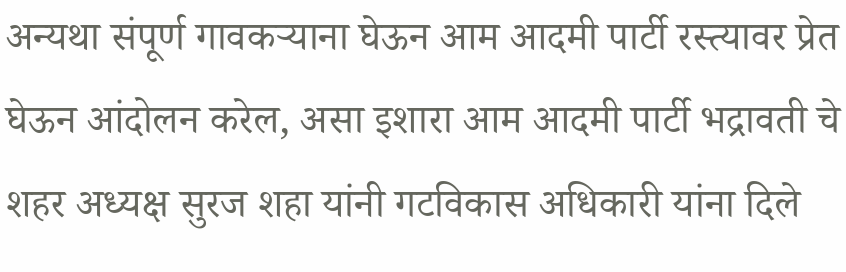अन्यथा संपूर्ण गावकऱ्याना घेऊन आम आदमी पार्टी रस्त्यावर प्रेत घेऊन आंदोलन करेल, असा इशारा आम आदमी पार्टी भद्रावती चे शहर अध्यक्ष सुरज शहा यांनी गटविकास अधिकारी यांना दिले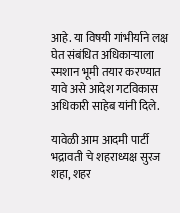आहे. या विषयी गांभीर्याने लक्ष घेत संबंधित अधिकाऱ्याला स्मशान भूमी तयार करण्यात यावे असे आदेश गटविकास अधिकारी साहेब यांनी दिले.

यावेळी आम आदमी पार्टी भद्रावती चे शहराध्यक्ष सुरज शहा, शहर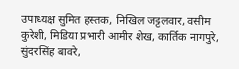उपाध्यक्ष सुमित हस्तक, निखिल जट्टलवार, वसीम कुरेशी, मिडिया प्रभारी आमीर शेख, कार्तिक नागपुरे, सुंदरसिंह बावरे,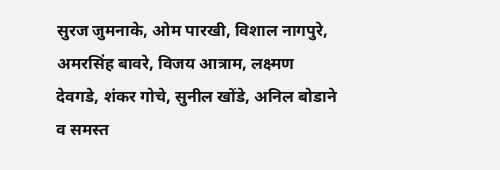सुरज जुमनाके, ओम पारखी, विशाल नागपुरे, अमरसिंह बावरे, विजय आत्राम, लक्ष्मण देवगडे, शंकर गोचे, सुनील खोंडे, अनिल बोडाने व समस्त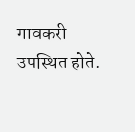गावकरी उपस्थित होते.